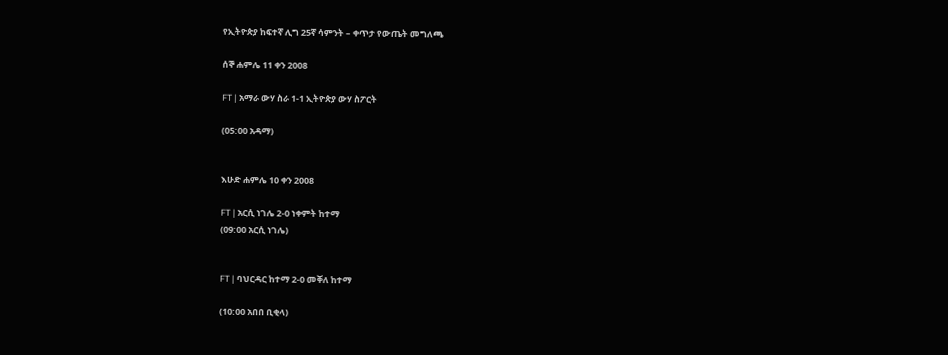የኢትዮጵያ ከፍተኛ ሊግ 25ኛ ሳምንት – ቀጥታ የውጤት መግለጫ

ሰኞ ሐምሌ 11 ቀን 2008

FT | አማራ ውሃ ስራ 1-1 ኢትዮጵያ ውሃ ስፖርት

(05:00 አዳማ)


እሁድ ሐምሌ 10 ቀን 2008

FT | አርሲ ነገሌ 2-0 ነቀምት ከተማ
(09:00 አርሲ ነገሌ)


FT | ባህርዳር ከተማ 2-0 መቐለ ከተማ

(10:00 አበበ ቢቂላ)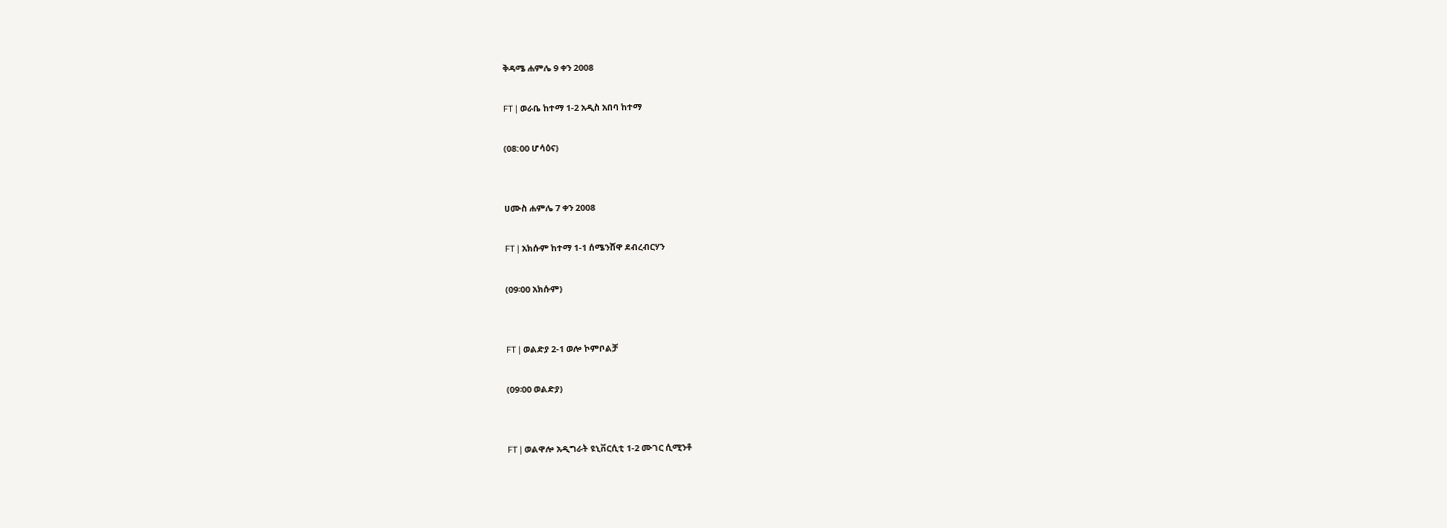ቅዳሜ ሐምሌ 9 ቀን 2008

FT | ወራቤ ከተማ 1-2 አዲስ አበባ ከተማ

(08:00 ሆሳዕና)


ሀሙስ ሐምሌ 7 ቀን 2008

FT | አክሱም ከተማ 1-1 ሰሜንሸዋ ደብረብርሃን

(09፡00 አክሱም)


FT | ወልድያ 2-1 ወሎ ኮምቦልቻ

(09፡00 ወልድያ)


FT | ወልዋሎ አዲግራት ዩኒቨርሲቲ 1-2 ሙገር ሲሚንቶ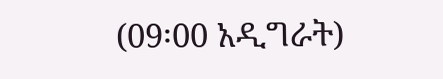(09፡00 አዲግራት)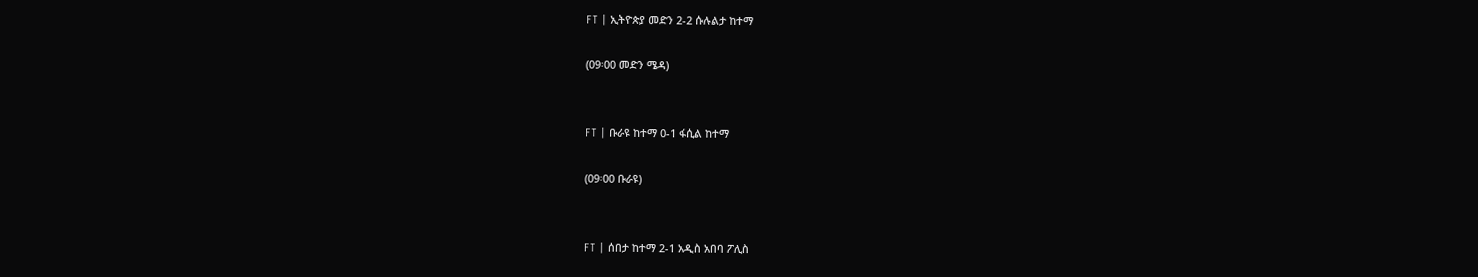FT | ኢትዮጵያ መድን 2-2 ሱሉልታ ከተማ

(09፡00 መድን ሜዳ)


FT | ቡራዩ ከተማ 0-1 ፋሲል ከተማ

(09፡00 ቡራዩ)


FT | ሰበታ ከተማ 2-1 አዲስ አበባ ፖሊስ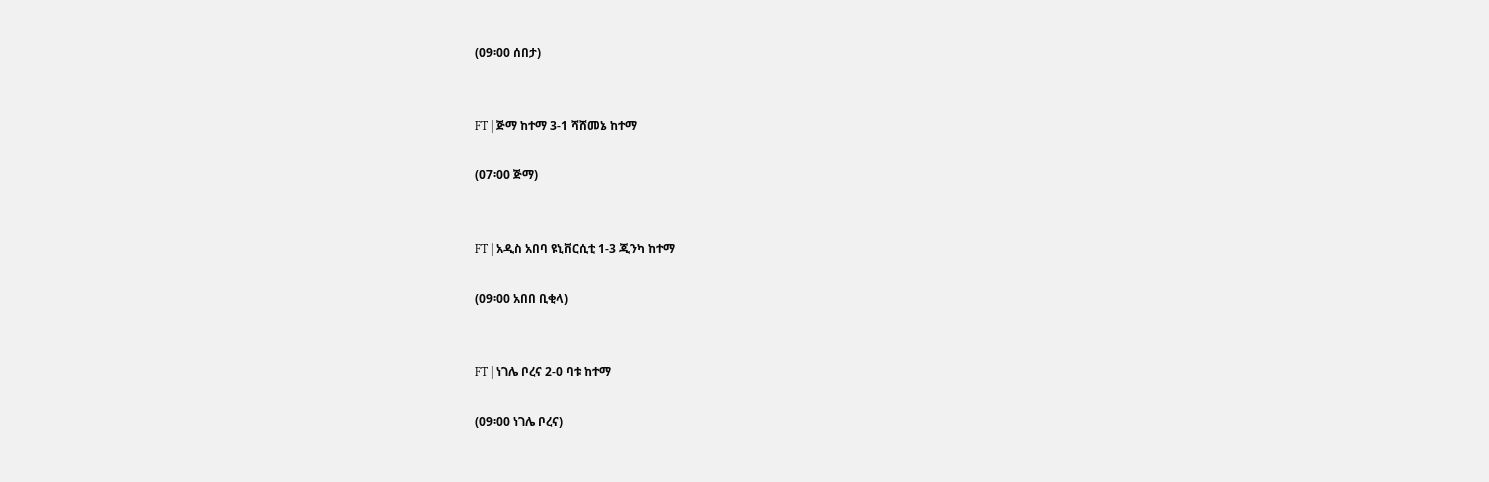(09፡00 ሰበታ)


FT | ጅማ ከተማ 3-1 ሻሸመኔ ከተማ

(07፡00 ጅማ)


FT | አዲስ አበባ ዩኒቨርሲቲ 1-3 ጂንካ ከተማ

(09፡00 አበበ ቢቂላ)


FT | ነገሌ ቦረና 2-0 ባቱ ከተማ

(09፡00 ነገሌ ቦረና)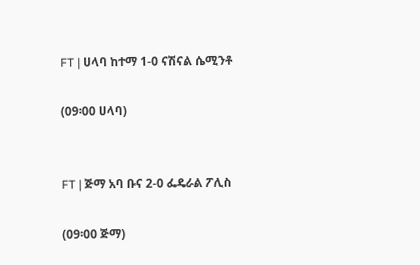FT | ሀላባ ከተማ 1-0 ናሽናል ሴሚንቶ

(09፡00 ሀላባ)


FT | ጅማ አባ ቡና 2-0 ፌዴራል ፖሊስ

(09፡00 ጅማ)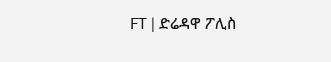FT | ድሬዳዋ ፖሊስ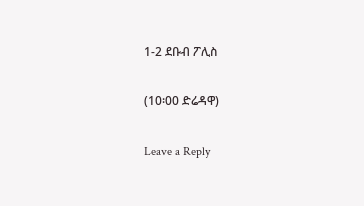1-2 ደቡብ ፖሊስ

(10፡00 ድሬዳዋ)

Leave a Reply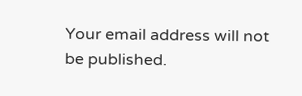Your email address will not be published.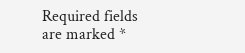Required fields are marked *